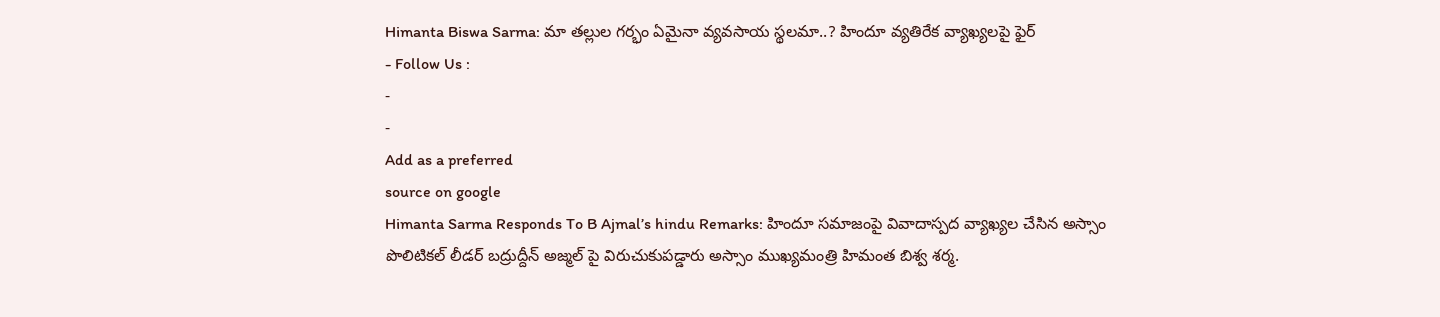Himanta Biswa Sarma: మా తల్లుల గర్భం ఏమైనా వ్యవసాయ స్థలమా..? హిందూ వ్యతిరేక వ్యాఖ్యలపై ఫైర్
- Follow Us :
-
-
Add as a preferred
source on google
Himanta Sarma Responds To B Ajmal’s hindu Remarks: హిందూ సమాజంపై వివాదాస్పద వ్యాఖ్యల చేసిన అస్సాం పొలిటికల్ లీడర్ బద్రుద్దీన్ అజ్మల్ పై విరుచుకుపడ్డారు అస్సాం ముఖ్యమంత్రి హిమంత బిశ్వ శర్మ.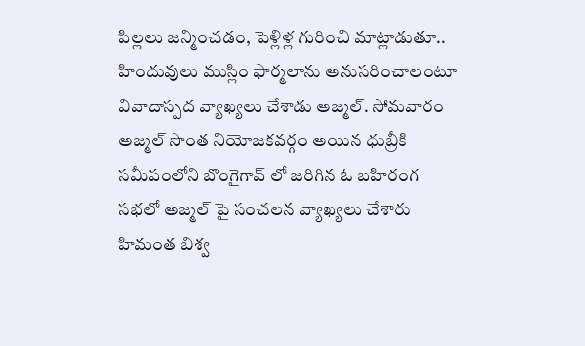పిల్లలు జన్మించడం, పెళ్లిళ్ల గురించి మాట్లాడుతూ.. హిందువులు ముస్లిం ఫార్మలాను అనుసరించాలంటూ వివాదాస్పద వ్యాఖ్యలు చేశాడు అజ్మల్. సోమవారం అజ్మల్ సొంత నియోజకవర్గం అయిన ధుబ్రీకి సమీపంలోని బొంగైగావ్ లో జరిగిన ఓ బహిరంగ సభలో అజ్మల్ పై సంచలన వ్యాఖ్యలు చేశారు హిమంత బిశ్వ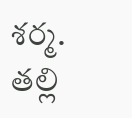శర్మ.
తల్లి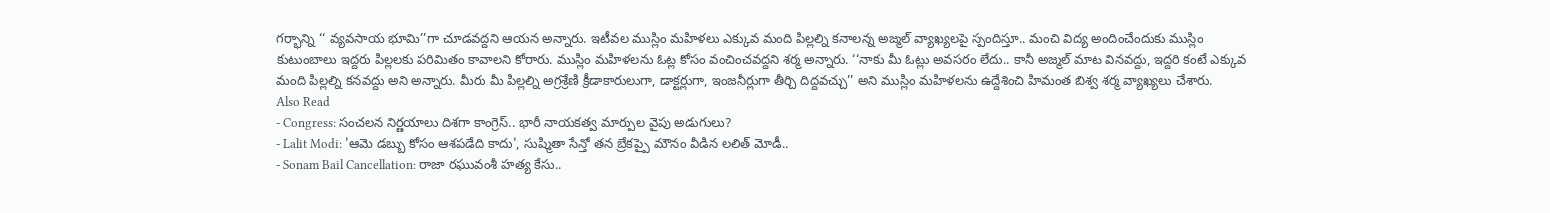గర్భాన్ని ‘‘ వ్యవసాయ భూమి’’గా చూడవద్దని ఆయన అన్నారు. ఇటీవల ముస్లిం మహిళలు ఎక్కువ మంది పిల్లల్ని కనాలన్న అజ్మల్ వ్యాఖ్యలపై స్పందిస్తూ.. మంచి విద్య అందించేందుకు ముస్లిం కుటుంబాలు ఇద్దరు పిల్లలకు పరిమితం కావాలని కోరారు. ముస్లిం మహిళలను ఓట్ల కోసం వంచించవద్దని శర్మ అన్నారు. ‘‘నాకు మీ ఓట్లు అవసరం లేదు.. కానీ అజ్మల్ మాట వినవద్దు, ఇద్దరి కంటే ఎక్కువ మంది పిల్లల్ని కనవద్దు అని అన్నారు. మీరు మీ పిల్లల్ని అగ్రశ్రేణి క్రీడాకారులుగా, డాక్టర్లుగా, ఇంజనీర్లుగా తీర్చి దిద్దవచ్చు’’ అని ముస్లిం మహిళలను ఉద్దేశించి హిమంత బిశ్వ శర్మ వ్యాఖ్యలు చేశారు.
Also Read
- Congress: సంచలన నిర్ణయాలు దిశగా కాంగ్రెస్.. భారీ నాయకత్వ మార్పుల వైపు అడుగులు?
- Lalit Modi: 'ఆమె డబ్బు కోసం ఆశపడేది కాదు', సుష్మితా సేన్తో తన బ్రేకప్పై మౌనం వీడిన లలిత్ మోడీ..
- Sonam Bail Cancellation: రాజా రఘువంశీ హత్య కేసు..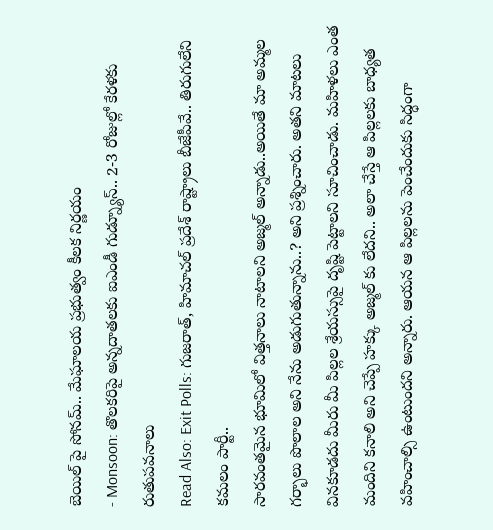బెయిల్ పై సోనమ్.. మేఘాలయ ప్రభుత్వం కీలక నిర్ణయం
- Monsoon: తొలకరిపై అన్నదాతలకు ఐఎండీ గుడ్న్యూస్.. 2-3 రోజుల్లో కేరళకు రుతుపవనాలు
Read Also: Exit Polls: గుజరాత్, హిమాచల్ ప్రదేశ్ రాష్ట్రాలు బీజేపీవే.. తిరుగులేని కమలం పార్టీ..
సారవంతమైన భూమిలో విత్తనాలు నాటాలని అజ్మల్ అన్నాడు..అయితే మా అమ్మల గర్భాలు పొలాల అని నేను అడుగుతున్నాను..? అని ప్రశ్నించారు. అతని మాటలు వినకూడదు మీరు మీ పిల్లల శ్రేయస్సుపై దృష్టి పెట్టాలని సూచించాడు. మహిళలు ఎంత మందిని కనాలి అని చెప్పే హక్కు అజ్మల్ కు లేదని.. అలా చేస్తే ఆ పిల్లలకు బాధ్యత వహించాల్సి ఉంటుందని అన్నారు. ఆయన ఆ పిల్లలను పెంచేందుకు సిద్ధంగా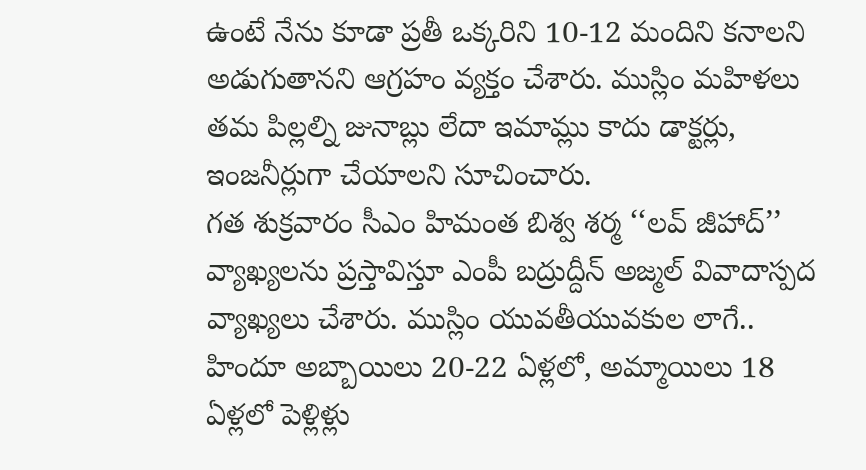ఉంటే నేను కూడా ప్రతీ ఒక్కరిని 10-12 మందిని కనాలని అడుగుతానని ఆగ్రహం వ్యక్తం చేశారు. ముస్లిం మహిళలు తమ పిల్లల్ని జునాబ్లు లేదా ఇమామ్లు కాదు డాక్టర్లు, ఇంజనీర్లుగా చేయాలని సూచించారు.
గత శుక్రవారం సీఎం హిమంత బిశ్వ శర్మ ‘‘లవ్ జీహాద్’’ వ్యాఖ్యలను ప్రస్తావిస్తూ ఎంపీ బద్రుద్దీన్ అజ్మల్ వివాదాస్పద వ్యాఖ్యలు చేశారు. ముస్లిం యువతీయువకుల లాగే.. హిందూ అబ్బాయిలు 20-22 ఏళ్లలో, అమ్మాయిలు 18 ఏళ్లలో పెళ్లిళ్లు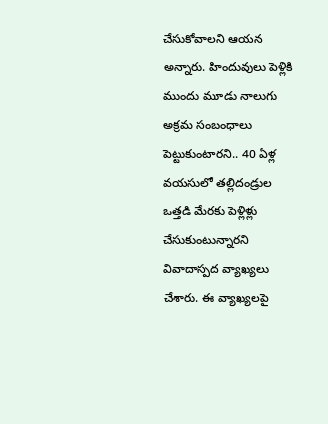చేసుకోవాలని ఆయన అన్నారు. హిందువులు పెళ్లికి ముందు మూడు నాలుగు అక్రమ సంబంధాలు పెట్టుకుంటారని.. 40 ఏళ్ల వయసులో తల్లిదండ్రుల ఒత్తడి మేరకు పెళ్లిళ్లు చేసుకుంటున్నారని వివాదాస్పద వ్యాఖ్యలు చేశారు. ఈ వ్యాఖ్యలపై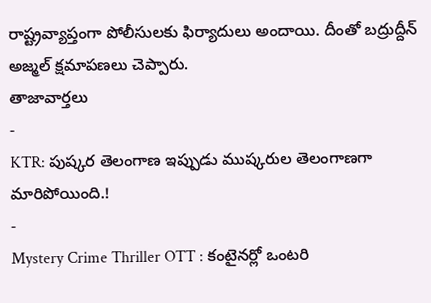రాష్ట్రవ్యాప్తంగా పోలీసులకు ఫిర్యాదులు అందాయి. దీంతో బద్రుద్దీన్ అజ్మల్ క్షమాపణలు చెప్పారు.
తాజావార్తలు
-
KTR: పుష్కర తెలంగాణ ఇప్పుడు ముష్కరుల తెలంగాణగా మారిపోయింది.!
-
Mystery Crime Thriller OTT : కంటైనర్లో ఒంటరి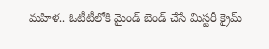మహిళ.. ఓటీటీలోకి మైండ్ బెండ్ చేసే మిస్టరీ క్రైమ్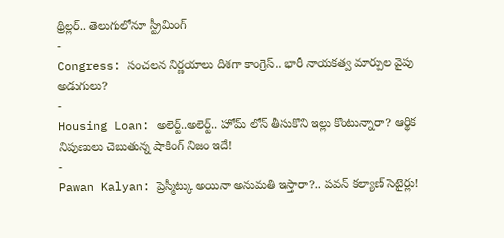థ్రిల్లర్.. తెలుగులోనూ స్ట్రీమింగ్
-
Congress: సంచలన నిర్ణయాలు దిశగా కాంగ్రెస్.. భారీ నాయకత్వ మార్పుల వైపు అడుగులు?
-
Housing Loan: అలెర్ట్..అలెర్ట్.. హోమ్ లోన్ తీసుకొని ఇల్లు కొంటున్నారా? ఆర్థిక నిపుణులు చెబుతున్న షాకింగ్ నిజం ఇదే!
-
Pawan Kalyan: ప్రెస్మీట్కు అయినా అనుమతి ఇస్తారా?.. పవన్ కల్యాణ్ సెటైర్లు!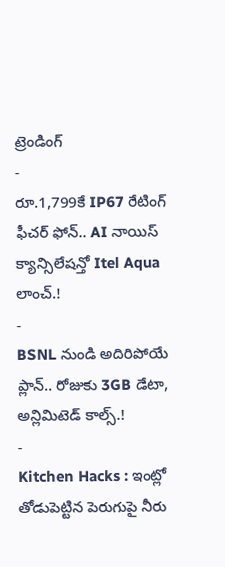ట్రెండింగ్
-
రూ.1,799కే IP67 రేటింగ్ ఫీచర్ ఫోన్.. AI నాయిస్ క్యాన్సిలేషన్తో Itel Aqua లాంచ్.!
-
BSNL నుండి అదిరిపోయే ప్లాన్.. రోజుకు 3GB డేటా, అన్లిమిటెడ్ కాల్స్.!
-
Kitchen Hacks : ఇంట్లో తోడుపెట్టిన పెరుగుపై నీరు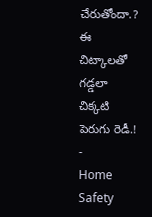చేరుతోందా.? ఈ చిట్కాలతో గడ్డలా చిక్కటి పెరుగు రెడీ.!
-
Home Safety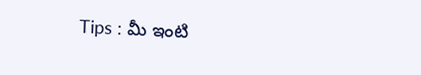Tips : మీ ఇంటి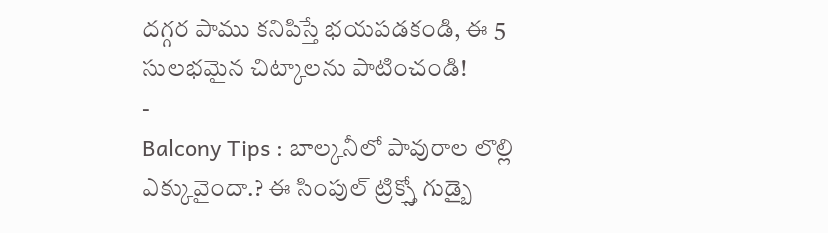దగ్గర పాము కనిపిస్తే భయపడకండి, ఈ 5 సులభమైన చిట్కాలను పాటించండి!
-
Balcony Tips : బాల్కనీలో పావురాల లొల్లి ఎక్కువైందా.? ఈ సింపుల్ ట్రిక్స్తో గుడ్బై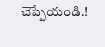చెప్పేయండి.!